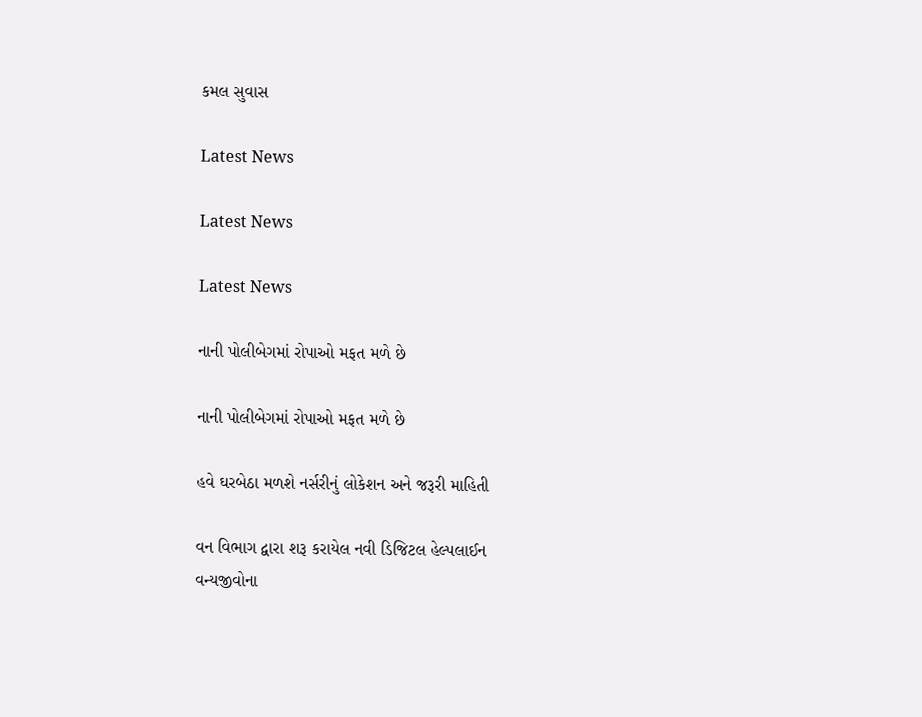કમલ સુવાસ

Latest News

Latest News

Latest News

નાની પોલીબેગમાં રોપાઓ મફત મળે છે

નાની પોલીબેગમાં રોપાઓ મફત મળે છે

હવે ઘરબેઠા મળશે નર્સરીનું લોકેશન અને જરૂરી માહિતી

વન વિભાગ દ્વારા શરૂ કરાયેલ નવી ડિજિટલ હેલ્પલાઈન
વન્યજીવોના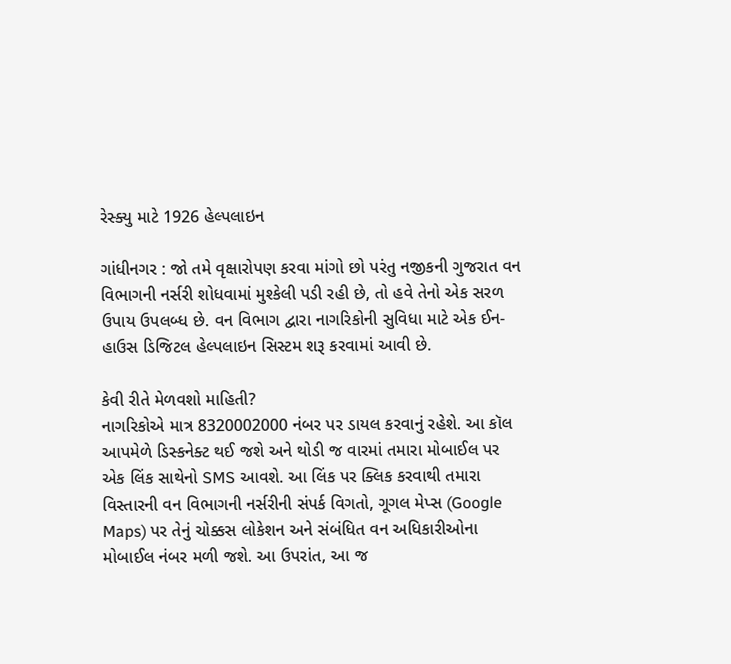રેસ્ક્યુ માટે 1926 હેલ્પલાઇન

ગાંધીનગર : જો તમે વૃક્ષારોપણ કરવા માંગો છો પરંતુ નજીકની ગુજરાત વન વિભાગની નર્સરી શોધવામાં મુશ્કેલી પડી રહી છે, તો હવે તેનો એક સરળ ઉપાય ઉપલબ્ધ છે. વન વિભાગ દ્વારા નાગરિકોની સુવિધા માટે એક ઈન-હાઉસ ડિજિટલ હેલ્પલાઇન સિસ્ટમ શરૂ કરવામાં આવી છે.

કેવી રીતે મેળવશો માહિતી?
નાગરિકોએ માત્ર 8320002000 નંબર પર ડાયલ કરવાનું રહેશે. આ કૉલ આપમેળે ડિસ્કનેક્ટ થઈ જશે અને થોડી જ વારમાં તમારા મોબાઈલ પર એક લિંક સાથેનો SMS આવશે. આ લિંક પર ક્લિક કરવાથી તમારા વિસ્તારની વન વિભાગની નર્સરીની સંપર્ક વિગતો, ગૂગલ મેપ્સ (Google Maps) પર તેનું ચોક્કસ લોકેશન અને સંબંધિત વન અધિકારીઓના મોબાઈલ નંબર મળી જશે. આ ઉપરાંત, આ જ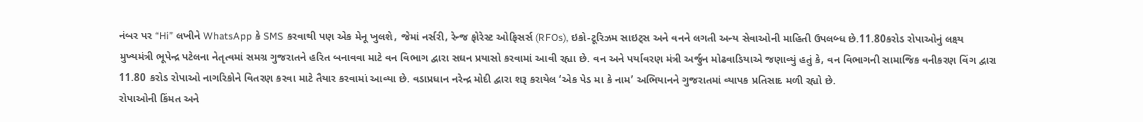નંબર પર “Hi” લખીને WhatsApp કે SMS કરવાથી પણ એક મેનૂ ખુલશે, જેમાં નર્સરી, રેન્જ ફોરેસ્ટ ઓફિસર્સ (RFOs), ઇકો-ટૂરિઝમ સાઇટ્સ અને વનને લગતી અન્ય સેવાઓની માહિતી ઉપલબ્ધ છે.11.80કરોડ રોપાઓનું લક્ષ્ય
મુખ્યમંત્રી ભૂપેન્દ્ર પટેલના નેતૃત્વમાં સમગ્ર ગુજરાતને હરિત બનાવવા માટે વન વિભાગ દ્વારા સઘન પ્રયાસો કરવામાં આવી રહ્યા છે. વન અને પર્યાવરણ મંત્રી અર્જુન મોઢવાડિયાએ જણાવ્યું હતું કે, વન વિભાગની સામાજિક વનીકરણ વિંગ દ્વારા 11.80 કરોડ રોપાઓ નાગરિકોને વિતરણ કરવા માટે તૈયાર કરવામાં આવ્યા છે. વડાપ્રધાન નરેન્દ્ર મોદી દ્વારા શરૂ કરાયેલ ‘એક પેડ મા કે નામ’ અભિયાનને ગુજરાતમાં વ્યાપક પ્રતિસાદ મળી રહ્યો છે.
રોપાઓની કિંમત અને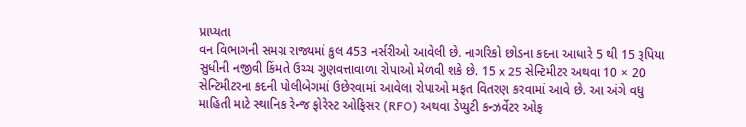પ્રાપ્યતા
વન વિભાગની સમગ્ર રાજ્યમાં કુલ 453 નર્સરીઓ આવેલી છે. નાગરિકો છોડના કદના આધારે 5 થી 15 રૂપિયા સુધીની નજીવી કિંમતે ઉચ્ચ ગુણવત્તાવાળા રોપાઓ મેળવી શકે છે. 15 x 25 સેન્ટિમીટર અથવા 10 × 20 સેન્ટિમીટરના કદની પોલીબેગમાં ઉછેરવામાં આવેલા રોપાઓ મફત વિતરણ કરવામાં આવે છે. આ અંગે વધુ માહિતી માટે સ્થાનિક રેન્જ ફોરેસ્ટ ઓફિસર (RFO) અથવા ડેપ્યુટી કન્ઝર્વેટર ઓફ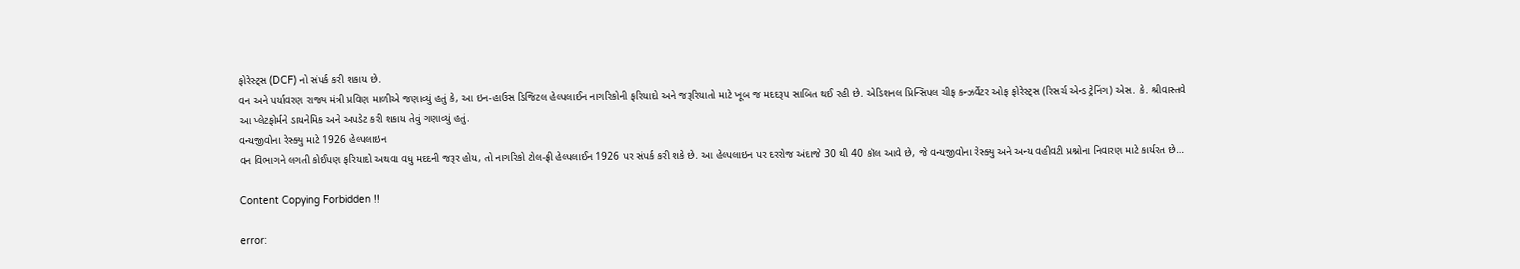ફોરેસ્ટ્સ (DCF) નો સંપર્ક કરી શકાય છે.
વન અને પર્યાવરણ રાજ્ય મંત્રી પ્રવિણ માળીએ જણાવ્યું હતું કે, આ ઇન-હાઉસ ડિજિટલ હેલ્પલાઈન નાગરિકોની ફરિયાદો અને જરૂરિયાતો માટે ખૂબ જ મદદરૂપ સાબિત થઈ રહી છે. એડિશનલ પ્રિન્સિપલ ચીફ કન્ઝર્વેટર ઓફ ફોરેસ્ટ્સ (રિસર્ચ એન્ડ ટ્રેનિંગ) એસ. કે. શ્રીવાસ્તવે આ પ્લેટફોર્મને ડાયનેમિક અને અપડેટ કરી શકાય તેવું ગણાવ્યું હતું.
વન્યજીવોના રેસ્ક્યુ માટે 1926 હેલ્પલાઇન
વન વિભાગને લગતી કોઈપણ ફરિયાદો અથવા વધુ મદદની જરૂર હોય, તો નાગરિકો ટોલ-ફ્રી હેલ્પલાઈન 1926 પર સંપર્ક કરી શકે છે. આ હેલ્પલાઇન પર દરરોજ અંદાજે 30 થી 40 કૉલ આવે છે, જે વન્યજીવોના રેસ્ક્યુ અને અન્ય વહીવટી પ્રશ્નોના નિવારણ માટે કાર્યરત છે…

Content Copying Forbidden !!

error: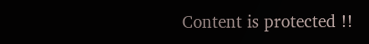Content is protected !!